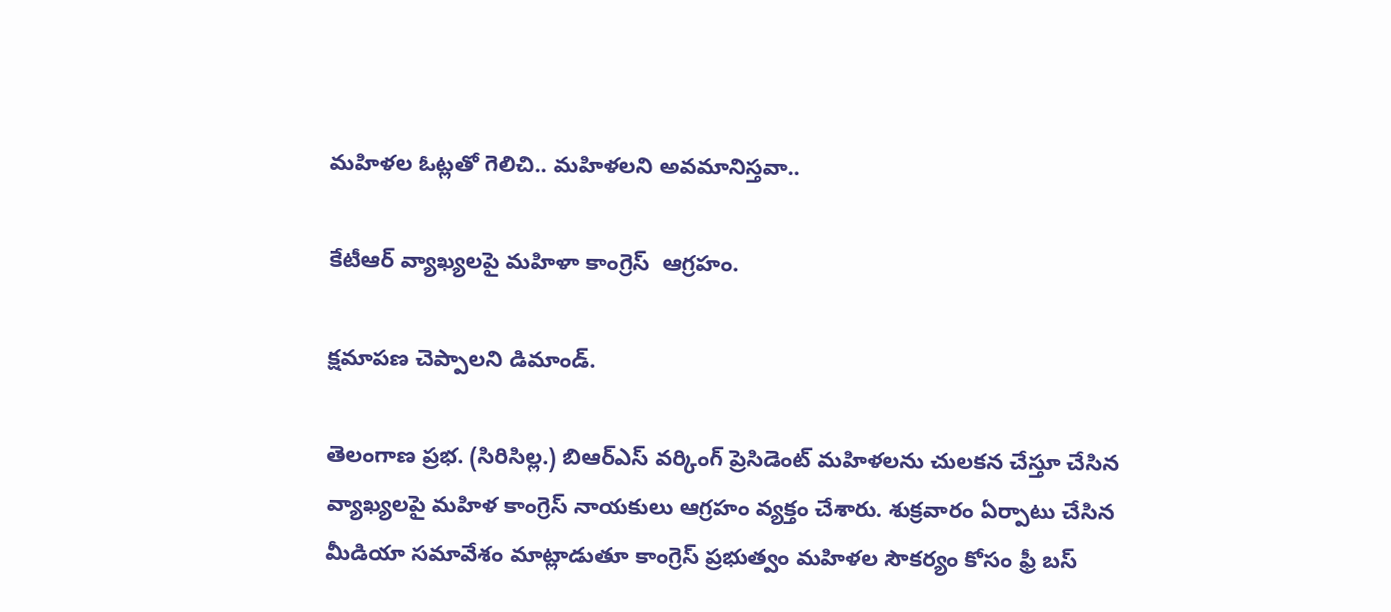మహిళల ఓట్లతో గెలిచి.. మహిళలని అవమానిస్తవా..

కేటీఆర్ వ్యాఖ్యలపై మహిళా కాంగ్రెస్  ఆగ్రహం.

క్షమాపణ చెప్పాలని డిమాండ్.

తెలంగాణ ప్రభ. (సిరిసిల్ల.) బిఆర్ఎస్ వర్కింగ్ ప్రెసిడెంట్ మహిళలను చులకన చేస్తూ చేసిన వ్యాఖ్యలపై మహిళ కాంగ్రెస్ నాయకులు ఆగ్రహం వ్యక్తం చేశారు. శుక్రవారం ఏర్పాటు చేసిన మీడియా సమావేశం మాట్లాడుతూ కాంగ్రెస్ ప్రభుత్వం మహిళల సౌకర్యం కోసం ఫ్రీ బస్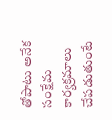తోపాటు అనేక సంక్షేమ కార్యక్రమాలు చేపడుతుంటే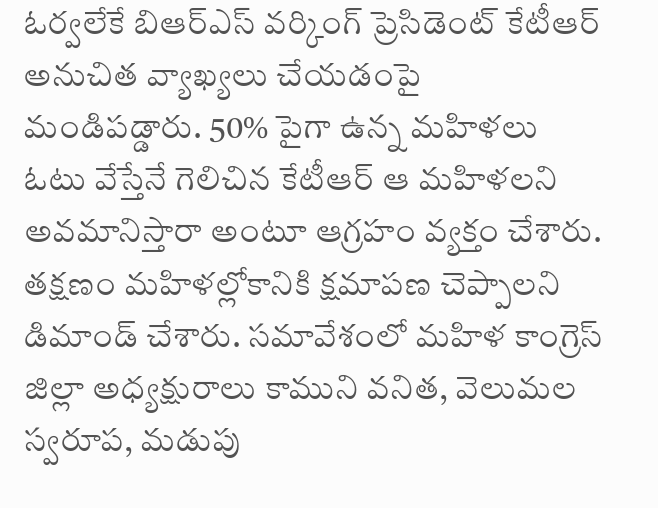ఓర్వలేకే బిఆర్ఎస్ వర్కింగ్ ప్రెసిడెంట్ కేటీఆర్ అనుచిత వ్యాఖ్యలు చేయడంపై మండిపడ్డారు. 50% పైగా ఉన్న మహిళలు ఓటు వేస్తేనే గెలిచిన కేటీఆర్ ఆ మహిళలని అవమానిస్తారా అంటూ ఆగ్రహం వ్యక్తం చేశారు. తక్షణం మహిళల్లోకానికి క్షమాపణ చెప్పాలని డిమాండ్ చేశారు. సమావేశంలో మహిళ కాంగ్రెస్ జిల్లా అధ్యక్షురాలు కాముని వనిత, వెలుమల స్వరూప, మడుపు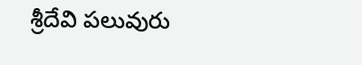శ్రీదేవి పలువురు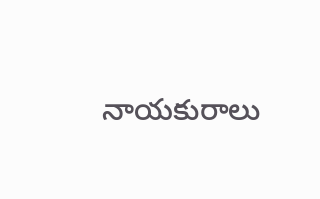నాయకురాలు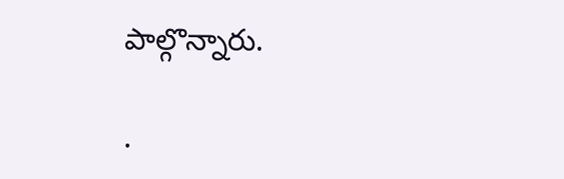పాల్గొన్నారు.

.